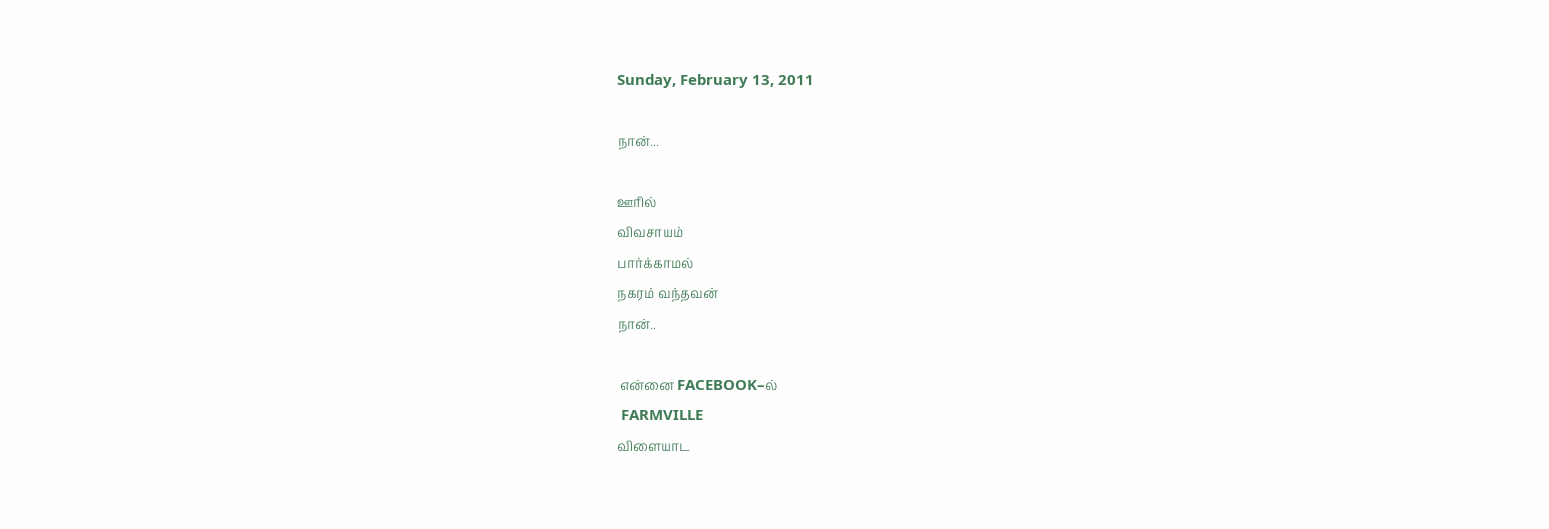Sunday, February 13, 2011

நான்...

ஊரில்
விவசாயம்
பார்க்காமல்
நகரம் வந்தவன்
நான்..

 என்னை FACEBOOK–ல்
 FARMVILLE
விளையாட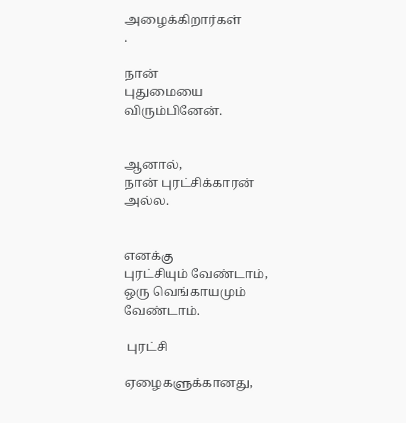அழைக்கிறார்கள்
.

நான்
புதுமையை
விரும்பினேன்.


ஆனால்,
நான் புரட்சிக்காரன்
அல்ல.


எனக்கு
புரட்சியும் வேண்டாம்,
ஒரு வெங்காயமும் வேண்டாம்.

 புரட்சி

ஏழைகளுக்கானது,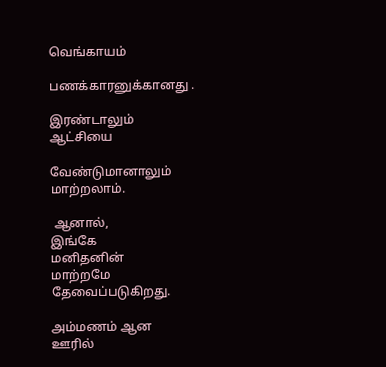வெங்காயம்

பணக்காரனுக்கானது .

இரண்டாலும்
ஆட்சியை

வேண்டுமானாலும்
மாற்றலாம்.

 ஆனால்,
இங்கே
மனிதனின்
மாற்றமே
தேவைப்படுகிறது.

அம்மணம் ஆன
ஊரில்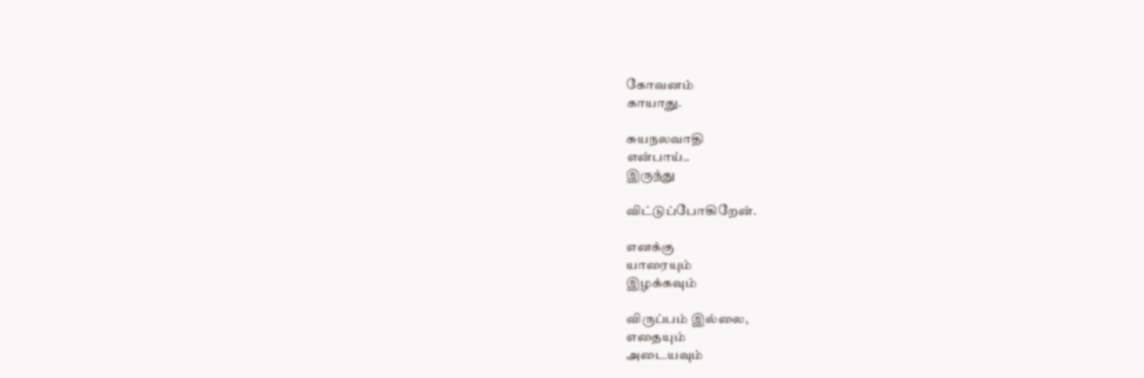கோவனம்
காயாது.

சுயநலவாதி
என்பாய்..
இருந்து

விட்டுப்போகிறேன்.

எனக்கு
யாரையும்
இழக்கவும்

விருப்பம் இல்லை,
எதையும்
அடையவும்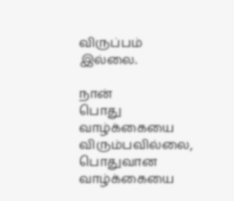விருப்பம் இல்லை.

நான்
பொது வாழ்க்கையை
விரும்பவில்லை,
பொதுவான
வாழ்க்கையை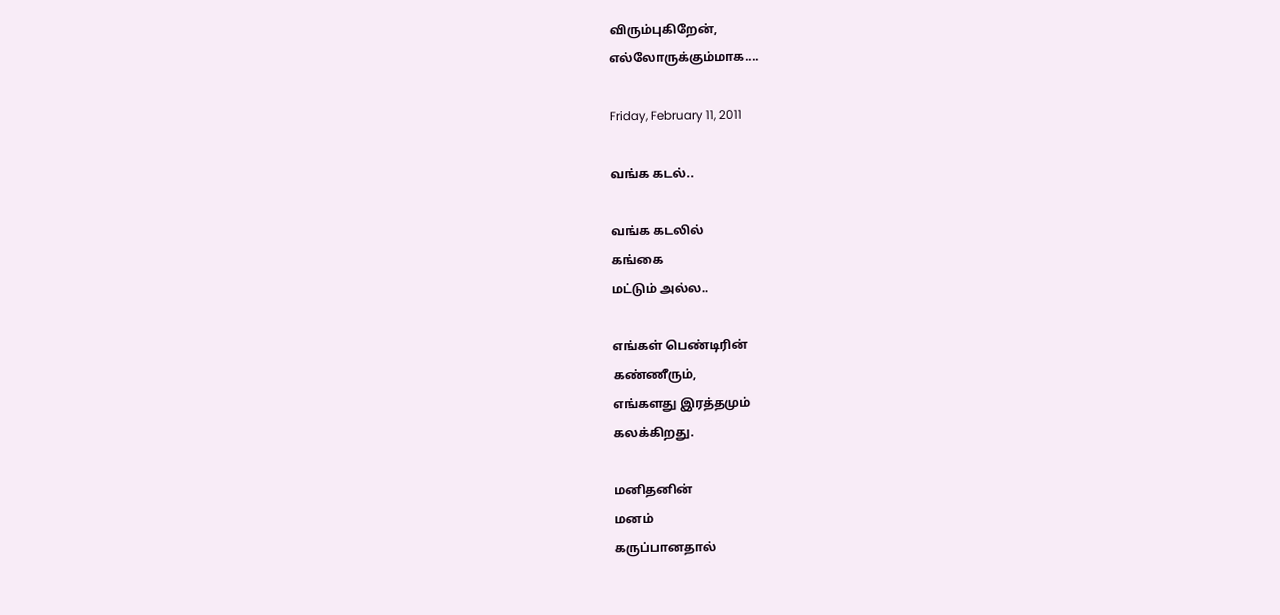விரும்புகிறேன்,
எல்லோருக்கும்மாக....

Friday, February 11, 2011

வங்க கடல்..

வங்க கடலில்
கங்கை
மட்டும் அல்ல..

எங்கள் பெண்டிரின்
கண்ணீரும்,
எங்களது இரத்தமும்
கலக்கிறது.

மனிதனின்
மனம்
கருப்பானதால்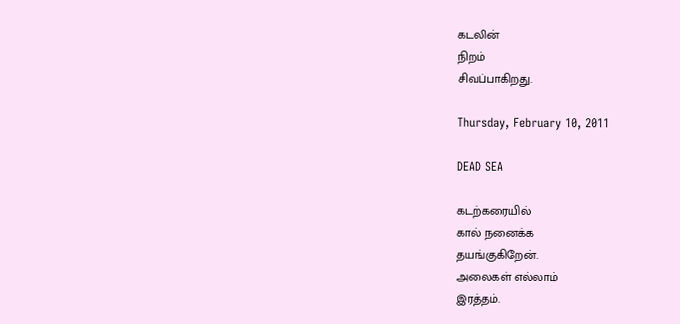கடலின்
நிறம்
சிவப்பாகிறது.

Thursday, February 10, 2011

DEAD SEA

கடற்கரையில்
கால் நனைக்க
தயங்குகிறேன்.
அலைகள் எல்லாம்
இரத்தம்.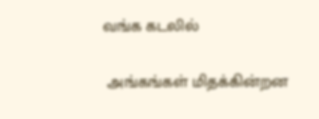வங்க கடலில்

 அங்கங்கள் மிதக்கின்றன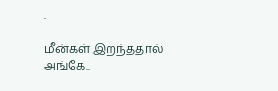.

மீன்கள் இறந்ததால்
அங்கே..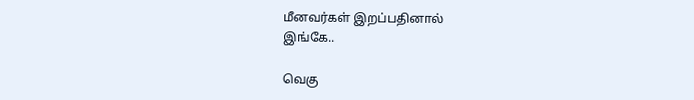மீனவர்கள் இறப்பதினால்
இங்கே..

வெகு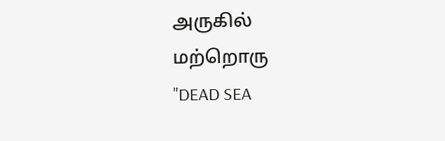அருகில்
மற்றொரு
"DEAD SEA